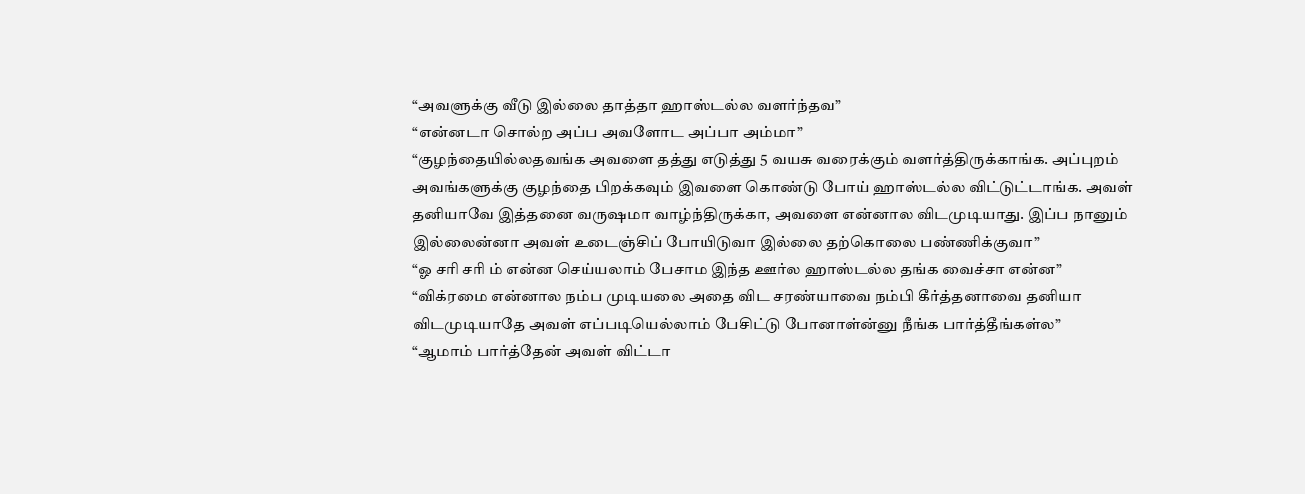“அவளுக்கு வீடு இல்லை தாத்தா ஹாஸ்டல்ல வளர்ந்தவ”
“என்னடா சொல்ற அப்ப அவளோட அப்பா அம்மா”
“குழந்தையில்லதவங்க அவளை தத்து எடுத்து 5 வயசு வரைக்கும் வளர்த்திருக்காங்க. அப்புறம் அவங்களுக்கு குழந்தை பிறக்கவும் இவளை கொண்டு போய் ஹாஸ்டல்ல விட்டுட்டாங்க. அவள் தனியாவே இத்தனை வருஷமா வாழ்ந்திருக்கா, அவளை என்னால விடமுடியாது. இப்ப நானும் இல்லைன்னா அவள் உடைஞ்சிப் போயிடுவா இல்லை தற்கொலை பண்ணிக்குவா”
“ஓ சரி சரி ம் என்ன செய்யலாம் பேசாம இந்த ஊர்ல ஹாஸ்டல்ல தங்க வைச்சா என்ன”
“விக்ரமை என்னால நம்ப முடியலை அதை விட சரண்யாவை நம்பி கீர்த்தனாவை தனியா விடமுடியாதே அவள் எப்படியெல்லாம் பேசிட்டு போனாள்ன்னு நீங்க பார்த்தீங்கள்ல”
“ஆமாம் பார்த்தேன் அவள் விட்டா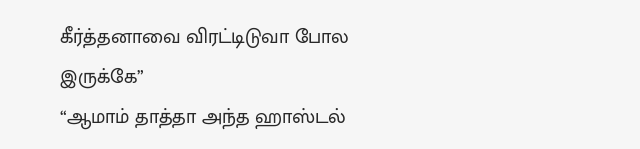கீர்த்தனாவை விரட்டிடுவா போல இருக்கே”
“ஆமாம் தாத்தா அந்த ஹாஸ்டல்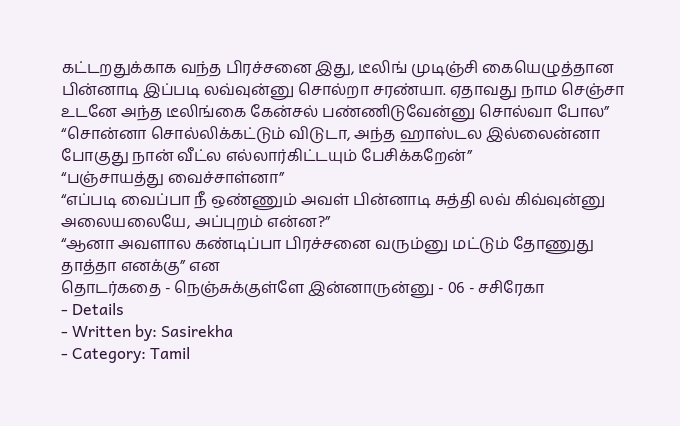கட்டறதுக்காக வந்த பிரச்சனை இது, டீலிங் முடிஞ்சி கையெழுத்தான பின்னாடி இப்படி லவ்வுன்னு சொல்றா சரண்யா. ஏதாவது நாம செஞ்சா உடனே அந்த டீலிங்கை கேன்சல் பண்ணிடுவேன்னு சொல்வா போல”
“சொன்னா சொல்லிக்கட்டும் விடுடா, அந்த ஹாஸ்டல இல்லைன்னா போகுது நான் வீட்ல எல்லார்கிட்டயும் பேசிக்கறேன்”
“பஞ்சாயத்து வைச்சாள்னா”
“எப்படி வைப்பா நீ ஒண்ணும் அவள் பின்னாடி சுத்தி லவ் கிவ்வுன்னு அலையலையே, அப்புறம் என்ன?”
“ஆனா அவளால கண்டிப்பா பிரச்சனை வரும்னு மட்டும் தோணுது தாத்தா எனக்கு” என
தொடர்கதை - நெஞ்சுக்குள்ளே இன்னாருன்னு - 06 - சசிரேகா
- Details
- Written by: Sasirekha
- Category: Tamil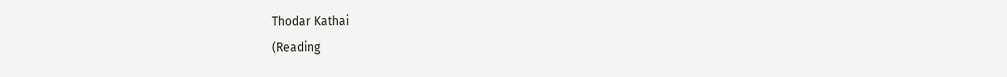Thodar Kathai
(Reading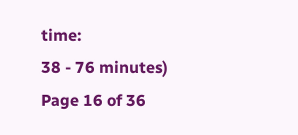time:
38 - 76 minutes)
Page 16 of 36